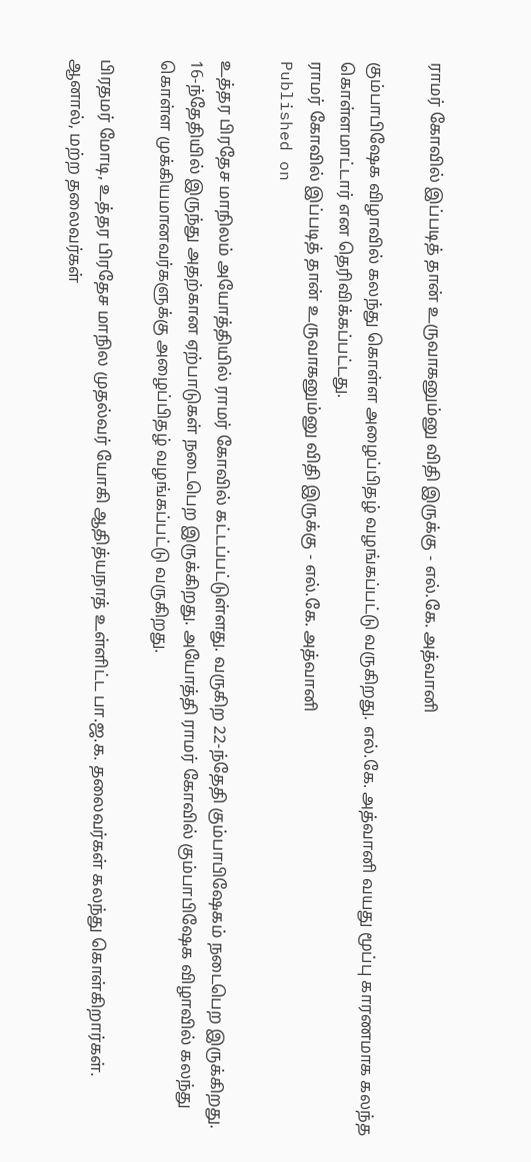ராமர் கோவில் இப்படித் தான் உருவாகனும்னு விதி இருக்கு - எல்.கே. அத்வானி

கும்பாபிஷேக விழாவில் கலந்து கொள்ள அழைப்பிதழ் வழங்கப்பட்டு வருகிறது. எல்.கே. அத்வானி வயது மூப்பு காரணமாக கலந்த கொள்ளமாட்டார் என தெரிவிக்கப்பட்டது.
ராமர் கோவில் இப்படித் தான் உருவாகனும்னு விதி இருக்கு - எல்.கே. அத்வானி
Published on

உத்தர பிரதேச மாநிலம் அயோத்தியில் ராமர் கோவில் கட்டப்பட்டுள்ளது. வருகிற 22-ந்தேதி கும்பாபிஷேகம் நடைபெற இருக்கிறது. 16-ந்தேதியில் இருந்து அதற்கான ஏற்பாடுகள் நடைபெற இருக்கிறது. அயோத்தி ராமர் கோவில் கும்பாபிஷேக விழாவில் கலந்து கொள்ள முக்கியமானவர்களுக்கு அழைப்பிதழ் வழங்கப்பட்டு வருகிறது.

பிரதமர் மோடி, உத்தர பிரதேச மாநில முதல்வர் யோகி ஆதித்யநாத் உள்ளிட்ட பா.ஜ.க. தலைவர்கள் கலந்து கொள்கிறார்கள். ஆனால், மற்ற தலைவர்கள்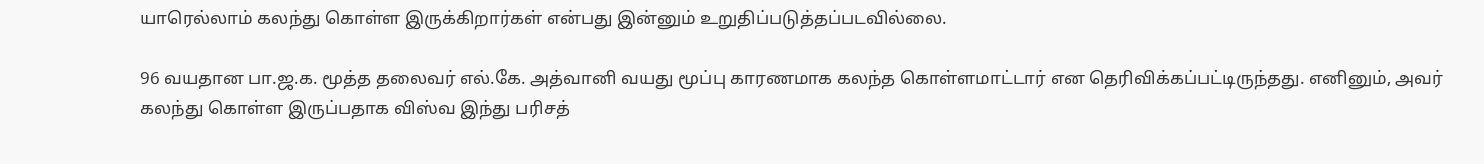யாரெல்லாம் கலந்து கொள்ள இருக்கிறார்கள் என்பது இன்னும் உறுதிப்படுத்தப்படவில்லை.

96 வயதான பா.ஜ.க. மூத்த தலைவர் எல்.கே. அத்வானி வயது மூப்பு காரணமாக கலந்த கொள்ளமாட்டார் என தெரிவிக்கப்பட்டிருந்தது. எனினும், அவர் கலந்து கொள்ள இருப்பதாக விஸ்வ இந்து பரிசத்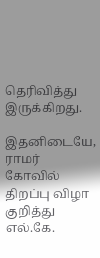தெரிவித்து இருக்கிறது.

இதனிடையே, ராமர் கோவில் திறப்பு விழா குறித்து எல்.கே.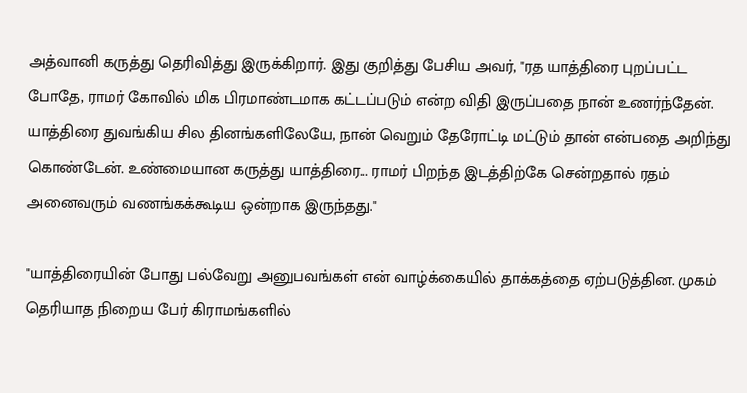அத்வானி கருத்து தெரிவித்து இருக்கிறார். இது குறித்து பேசிய அவர், "ரத யாத்திரை புறப்பட்ட போதே, ராமர் கோவில் மிக பிரமாண்டமாக கட்டப்படும் என்ற விதி இருப்பதை நான் உணர்ந்தேன். யாத்திரை துவங்கிய சில தினங்களிலேயே, நான் வெறும் தேரோட்டி மட்டும் தான் என்பதை அறிந்து கொண்டேன். உண்மையான கருத்து யாத்திரை... ராமர் பிறந்த இடத்திற்கே சென்றதால் ரதம் அனைவரும் வணங்கக்கூடிய ஒன்றாக இருந்தது."

"யாத்திரையின் போது பல்வேறு அனுபவங்கள் என் வாழ்க்கையில் தாக்கத்தை ஏற்படுத்தின. முகம் தெரியாத நிறைய பேர் கிராமங்களில்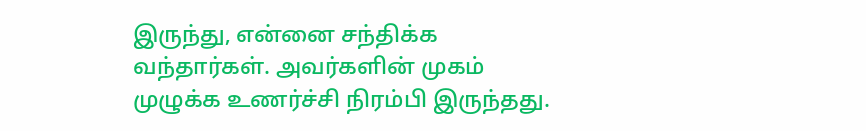இருந்து, என்னை சந்திக்க வந்தார்கள். அவர்களின் முகம் முழுக்க உணர்ச்சி நிரம்பி இருந்தது.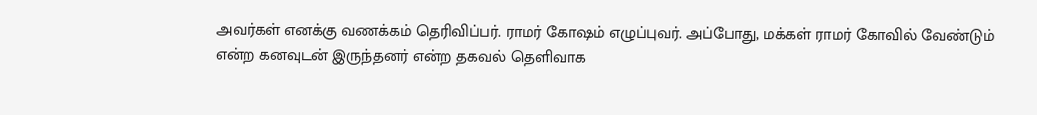அவர்கள் எனக்கு வணக்கம் தெரிவிப்பர். ராமர் கோஷம் எழுப்புவர். அப்போது, மக்கள் ராமர் கோவில் வேண்டும் என்ற கனவுடன் இருந்தனர் என்ற தகவல் தெளிவாக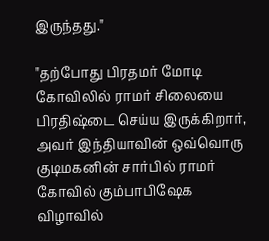இருந்தது."

"தற்போது பிரதமர் மோடி கோவிலில் ராமர் சிலையை பிரதிஷ்டை செய்ய இருக்கிறார், அவர் இந்தியாவின் ஒவ்வொரு குடிமகனின் சார்பில் ராமர் கோவில் கும்பாபிஷேக விழாவில்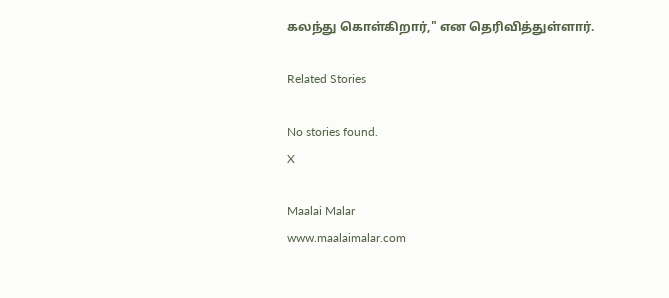கலந்து கொள்கிறார்," என தெரிவித்துள்ளார்.

Related Stories

No stories found.
X

Maalai Malar
www.maalaimalar.com